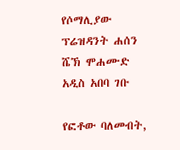የሶማሊያው ፕሬዝዳንት ሐሰን ሼኽ ሞሐሙድ አዲስ አበባ ገቡ

የፎቶው ባለመብት,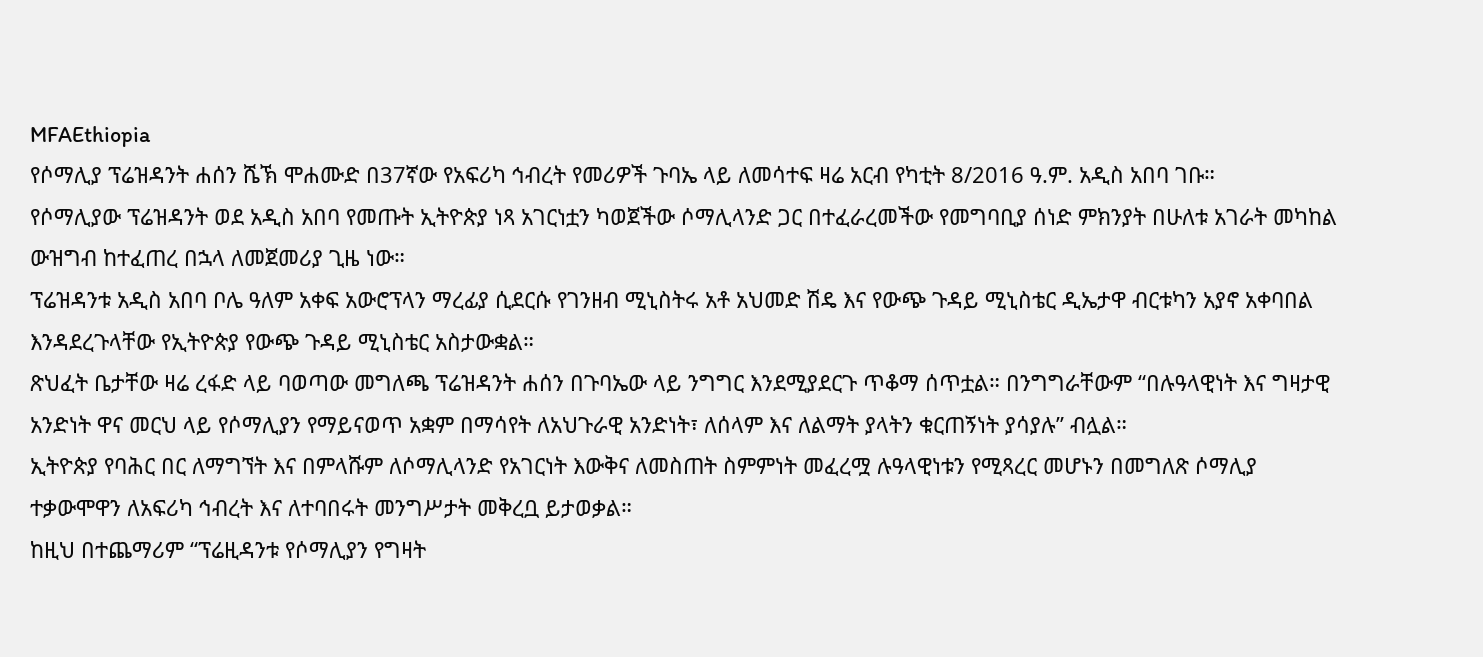MFAEthiopia
የሶማሊያ ፕሬዝዳንት ሐሰን ሼኽ ሞሐሙድ በ37ኛው የአፍሪካ ኅብረት የመሪዎች ጉባኤ ላይ ለመሳተፍ ዛሬ አርብ የካቲት 8/2016 ዓ.ም. አዲስ አበባ ገቡ።
የሶማሊያው ፕሬዝዳንት ወደ አዲስ አበባ የመጡት ኢትዮጵያ ነጻ አገርነቷን ካወጀችው ሶማሊላንድ ጋር በተፈራረመችው የመግባቢያ ሰነድ ምክንያት በሁለቱ አገራት መካከል ውዝግብ ከተፈጠረ በኋላ ለመጀመሪያ ጊዜ ነው።
ፕሬዝዳንቱ አዲስ አበባ ቦሌ ዓለም አቀፍ አውሮፕላን ማረፊያ ሲደርሱ የገንዘብ ሚኒስትሩ አቶ አህመድ ሽዴ እና የውጭ ጉዳይ ሚኒስቴር ዲኤታዋ ብርቱካን አያኖ አቀባበል እንዳደረጉላቸው የኢትዮጵያ የውጭ ጉዳይ ሚኒስቴር አስታውቋል።
ጽህፈት ቤታቸው ዛሬ ረፋድ ላይ ባወጣው መግለጫ ፕሬዝዳንት ሐሰን በጉባኤው ላይ ንግግር እንደሚያደርጉ ጥቆማ ሰጥቷል። በንግግራቸውም “በሉዓላዊነት እና ግዛታዊ አንድነት ዋና መርህ ላይ የሶማሊያን የማይናወጥ አቋም በማሳየት ለአህጉራዊ አንድነት፣ ለሰላም እና ለልማት ያላትን ቁርጠኝነት ያሳያሉ” ብሏል።
ኢትዮጵያ የባሕር በር ለማግኘት እና በምላሹም ለሶማሊላንድ የአገርነት እውቅና ለመስጠት ስምምነት መፈረሟ ሉዓላዊነቱን የሚጻረር መሆኑን በመግለጽ ሶማሊያ ተቃውሞዋን ለአፍሪካ ኅብረት እና ለተባበሩት መንግሥታት መቅረቧ ይታወቃል።
ከዚህ በተጨማሪም “ፕሬዚዳንቱ የሶማሊያን የግዛት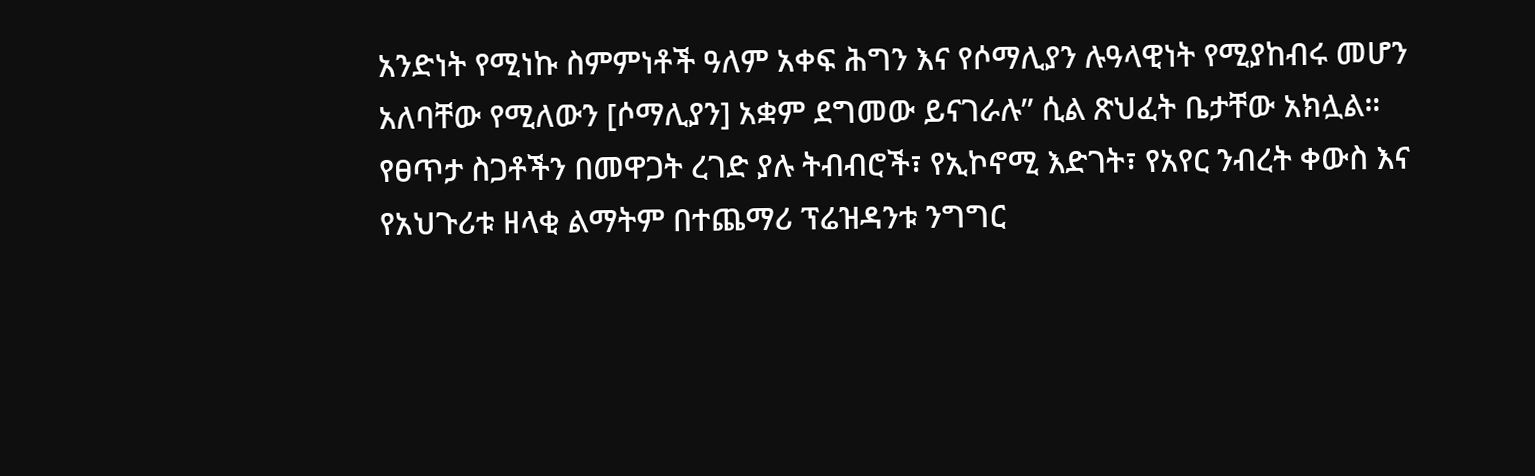አንድነት የሚነኩ ስምምነቶች ዓለም አቀፍ ሕግን እና የሶማሊያን ሉዓላዊነት የሚያከብሩ መሆን አለባቸው የሚለውን [ሶማሊያን] አቋም ደግመው ይናገራሉ” ሲል ጽህፈት ቤታቸው አክሏል።
የፀጥታ ስጋቶችን በመዋጋት ረገድ ያሉ ትብብሮች፣ የኢኮኖሚ እድገት፣ የአየር ንብረት ቀውስ እና የአህጉሪቱ ዘላቂ ልማትም በተጨማሪ ፕሬዝዳንቱ ንግግር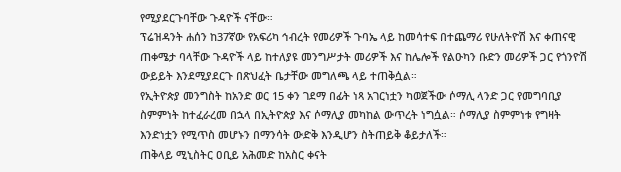የሚያደርጉባቸው ጉዳዮች ናቸው።
ፕሬዝዳንት ሐሰን ከ37ኛው የአፍሪካ ኅብረት የመሪዎች ጉባኤ ላይ ከመሳተፍ በተጨማሪ የሁለትዮሽ እና ቀጠናዊ ጠቀሜታ ባላቸው ጉዳዮች ላይ ከተለያዩ መንግሥታት መሪዎች እና ከሌሎች የልዑካን ቡድን መሪዎች ጋር የጎንዮሽ ውይይት እንደሚያደርጉ በጽህፈት ቤታቸው መግለጫ ላይ ተጠቅሷል።
የኢትዮጵያ መንግስት ከአንድ ወር 15 ቀን ገደማ በፊት ነጻ አገርነቷን ካወጀችው ሶማሊ ላንድ ጋር የመግባቢያ ስምምነት ከተፈራረመ በኋላ በኢትዮጵያ እና ሶማሊያ መካከል ውጥረት ነግሷል። ሶማሊያ ስምምነቱ የግዛት እንድነቷን የሚጥስ መሆኑን በማንሳት ውድቅ እንዲሆን ስትጠይቅ ቆይታለች።
ጠቅላይ ሚኒስትር ዐቢይ አሕመድ ከአስር ቀናት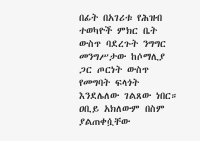በፊት በአገሪቱ የሕዝብ ተወካዮች ምክር ቤት ውስጥ ባደረጉት ንግግር መንግሥታው ከሶማሊያ ጋር ጦርነት ውስጥ የመግባት ፍላጎት እንደሌለው ገልጸው ነበር።
ዐቢይ አክለውም በስም ያልጠቀሷቸው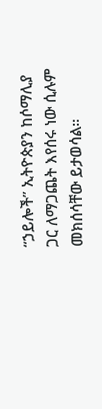“ኃይሎች” ኢትዮጵያን ከሶማሊያ ጋር ለማጋጨት እየሰሩ ነው ሲሉም መክሰሳቸው ይታወሳል።